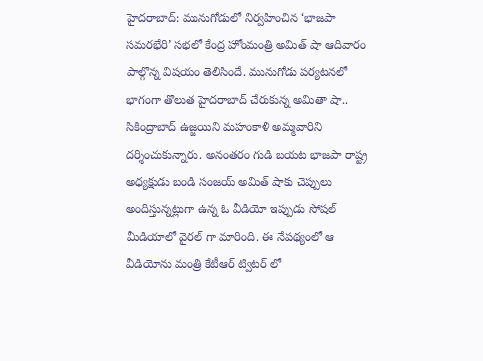హైదరాబాద్: మునుగోడులో నిర్వహించిన ‘భాజపా సమరభేరి’ సభలో కేంద్ర హోంమంత్రి అమిత్ షా ఆదివారం పాల్గొన్న విషయం తెలిసిందే. మునుగోడు పర్యటనలో భాగంగా తొలుత హైదరాబాద్ చేరుకున్న అమితా షా.. సికింద్రాబాద్ ఉజ్జయిని మహంకాళి అమ్మవారిని దర్శించుకున్నారు. అనంతరం గుడి బయట భాజపా రాష్ట్ర అధ్యక్షుడు బండి సంజయ్ అమిత్ షాకు చెప్పులు అందిస్తున్నట్లుగా ఉన్న ఓ వీడియో ఇప్పుడు సోషల్ మీడియాలో వైరల్ గా మారింది. ఈ నేపథ్యంలో ఆ వీడియోను మంత్రి కేటీఆర్ ట్విటర్ లో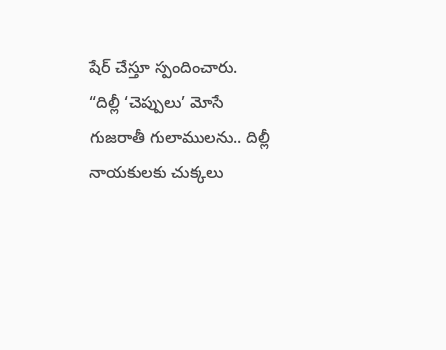షేర్ చేస్తూ స్పందించారు.
“దిల్లీ ‘చెప్పులు’ మోసే గుజరాతీ గులాములను.. దిల్లీ నాయకులకు చుక్కలు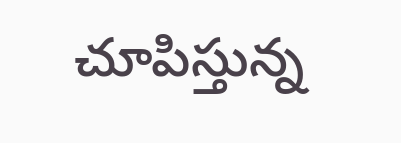చూపిస్తున్న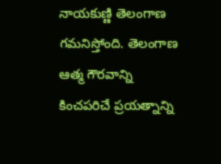నాయకుణ్ణి తెలంగాణ గమనిస్తోంది. తెలంగాణ ఆత్మ గౌరవాన్ని కించపరిచే ప్రయత్నాన్ని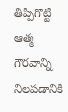తిప్పిగొట్టి ఆత్మ గౌరవాన్ని నిలపడానికి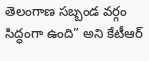తెలంగాణ సబ్బండ వర్గం సిద్ధంగా ఉంది” అని కేటీఆర్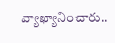వ్యాఖ్యానించారు..